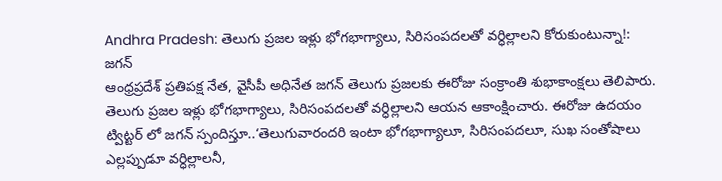Andhra Pradesh: తెలుగు ప్రజల ఇళ్లు భోగభాగ్యాలు, సిరిసంపదలతో వర్ధిల్లాలని కోరుకుంటున్నా!: జగన్
ఆంధ్రప్రదేశ్ ప్రతిపక్ష నేత, వైసీపీ అధినేత జగన్ తెలుగు ప్రజలకు ఈరోజు సంక్రాంతి శుభాకాంక్షలు తెలిపారు. తెలుగు ప్రజల ఇళ్లు భోగభాగ్యాలు, సిరిసంపదలతో వర్ధిల్లాలని ఆయన ఆకాంక్షించారు. ఈరోజు ఉదయం ట్విట్టర్ లో జగన్ స్పందిస్తూ..‘తెలుగువారందరి ఇంటా భోగభాగ్యాలూ, సిరిసంపదలూ, సుఖ సంతోషాలు ఎల్లప్పుడూ వర్ధిల్లాలనీ,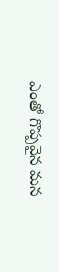ఎంతో గొప్పవైన మన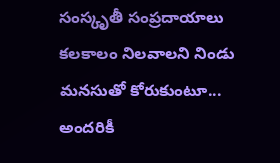సంస్కృతీ సంప్రదాయాలు కలకాలం నిలవాలని నిండు మనసుతో కోరుకుంటూ... అందరికీ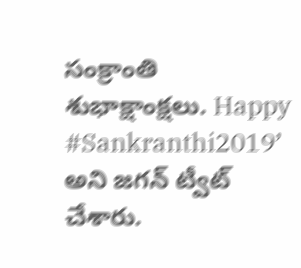సంక్రాంతి శుభాక్షాంక్షలు. Happy #Sankranthi2019’ అని జగన్ ట్వీట్ చేశారు.